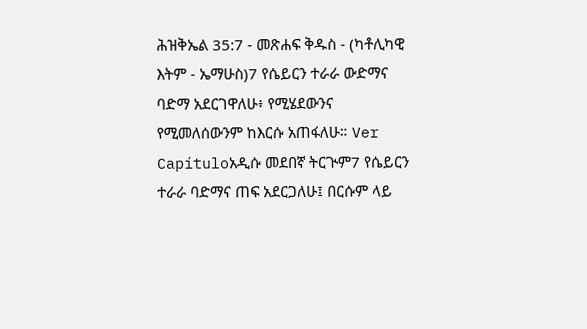ሕዝቅኤል 35:7 - መጽሐፍ ቅዱስ - (ካቶሊካዊ እትም - ኤማሁስ)7 የሴይርን ተራራ ውድማና ባድማ አደርገዋለሁ፥ የሚሄደውንና የሚመለሰውንም ከእርሱ አጠፋለሁ። Ver Capítuloአዲሱ መደበኛ ትርጒም7 የሴይርን ተራራ ባድማና ጠፍ አደርጋለሁ፤ በርሱም ላይ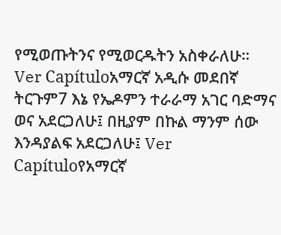የሚወጡትንና የሚወርዱትን አስቀራለሁ። Ver Capítuloአማርኛ አዲሱ መደበኛ ትርጉም7 እኔ የኤዶምን ተራራማ አገር ባድማና ወና አደርጋለሁ፤ በዚያም በኩል ማንም ሰው እንዳያልፍ አደርጋለሁ፤ Ver Capítuloየአማርኛ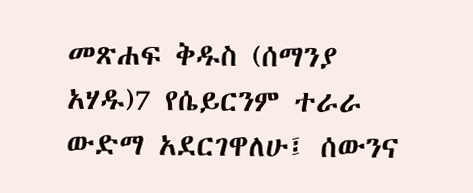መጽሐፍ ቅዱስ (ሰማንያ አሃዱ)7 የሴይርንም ተራራ ውድማ አደርገዋለሁ፤ ሰውንና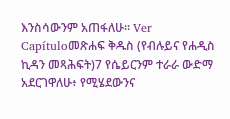እንስሳውንም አጠፋለሁ። Ver Capítuloመጽሐፍ ቅዱስ (የብሉይና የሐዲስ ኪዳን መጻሕፍት)7 የሴይርንም ተራራ ውድማ አደርገዋለሁ፥ የሚሄደውንና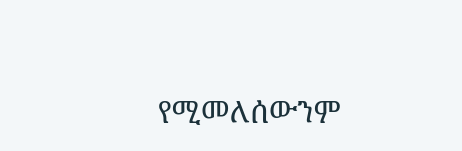የሚመለሰውንም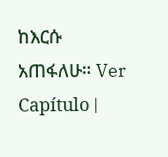ከእርሱ አጠፋለሁ። Ver Capítulo |